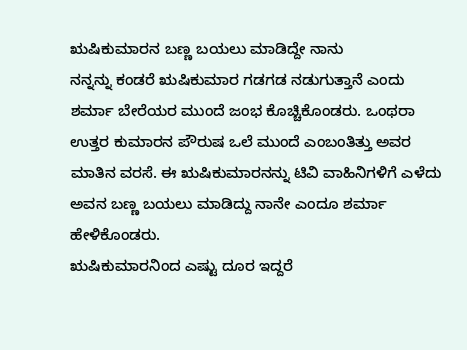ಋಷಿಕುಮಾರನ ಬಣ್ಣ ಬಯಲು ಮಾಡಿದ್ದೇ ನಾನು
ನನ್ನನ್ನು ಕಂಡರೆ ಋಷಿಕುಮಾರ ಗಡಗಡ ನಡುಗುತ್ತಾನೆ ಎಂದು ಶರ್ಮಾ ಬೇರೆಯರ ಮುಂದೆ ಜಂಭ ಕೊಚ್ಚಿಕೊಂಡರು. ಒಂಥರಾ ಉತ್ತರ ಕುಮಾರನ ಪೌರುಷ ಒಲೆ ಮುಂದೆ ಎಂಬಂತಿತ್ತು ಅವರ ಮಾತಿನ ವರಸೆ. ಈ ಋಷಿಕುಮಾರನನ್ನು ಟಿವಿ ವಾಹಿನಿಗಳಿಗೆ ಎಳೆದು ಅವನ ಬಣ್ಣ ಬಯಲು ಮಾಡಿದ್ದು ನಾನೇ ಎಂದೂ ಶರ್ಮಾ ಹೇಳಿಕೊಂಡರು.
ಋಷಿಕುಮಾರನಿಂದ ಎಷ್ಟು ದೂರ ಇದ್ದರೆ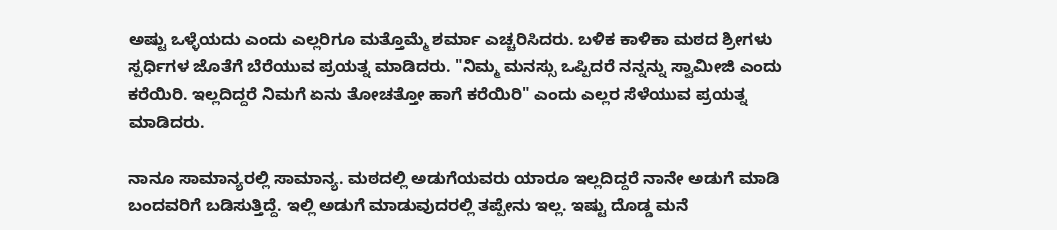ಅಷ್ಟು ಒಳ್ಳೆಯದು ಎಂದು ಎಲ್ಲರಿಗೂ ಮತ್ತೊಮ್ಮೆ ಶರ್ಮಾ ಎಚ್ಚರಿಸಿದರು. ಬಳಿಕ ಕಾಳಿಕಾ ಮಠದ ಶ್ರೀಗಳು ಸ್ಪರ್ಧಿಗಳ ಜೊತೆಗೆ ಬೆರೆಯುವ ಪ್ರಯತ್ನ ಮಾಡಿದರು. "ನಿಮ್ಮ ಮನಸ್ಸು ಒಪ್ಪಿದರೆ ನನ್ನನ್ನು ಸ್ವಾಮೀಜಿ ಎಂದು ಕರೆಯಿರಿ. ಇಲ್ಲದಿದ್ದರೆ ನಿಮಗೆ ಏನು ತೋಚತ್ತೋ ಹಾಗೆ ಕರೆಯಿರಿ" ಎಂದು ಎಲ್ಲರ ಸೆಳೆಯುವ ಪ್ರಯತ್ನ ಮಾಡಿದರು.

ನಾನೂ ಸಾಮಾನ್ಯರಲ್ಲಿ ಸಾಮಾನ್ಯ. ಮಠದಲ್ಲಿ ಅಡುಗೆಯವರು ಯಾರೂ ಇಲ್ಲದಿದ್ದರೆ ನಾನೇ ಅಡುಗೆ ಮಾಡಿ ಬಂದವರಿಗೆ ಬಡಿಸುತ್ತಿದ್ದೆ. ಇಲ್ಲಿ ಅಡುಗೆ ಮಾಡುವುದರಲ್ಲಿ ತಪ್ಪೇನು ಇಲ್ಲ. ಇಷ್ಟು ದೊಡ್ಡ ಮನೆ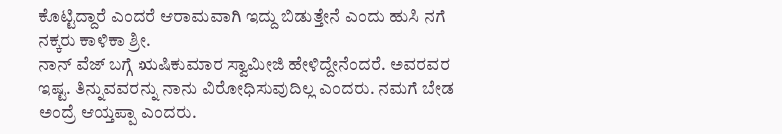ಕೊಟ್ಟಿದ್ದಾರೆ ಎಂದರೆ ಆರಾಮವಾಗಿ ಇದ್ದು ಬಿಡುತ್ತೇನೆ ಎಂದು ಹುಸಿ ನಗೆ ನಕ್ಕರು ಕಾಳಿಕಾ ಶ್ರೀ.
ನಾನ್ ವೆಜ್ ಬಗ್ಗೆ ಋಷಿಕುಮಾರ ಸ್ವಾಮೀಜಿ ಹೇಳಿದ್ದೇನೆಂದರೆ. ಅವರವರ ಇಷ್ಟ. ತಿನ್ನುವವರನ್ನು ನಾನು ವಿರೋಧಿಸುವುದಿಲ್ಲ ಎಂದರು. ನಮಗೆ ಬೇಡ ಅಂದ್ರೆ ಆಯ್ತಪ್ಪಾ ಎಂದರು.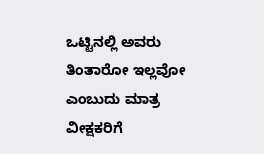ಒಟ್ಟಿನಲ್ಲಿ ಅವರು ತಿಂತಾರೋ ಇಲ್ಲವೋ ಎಂಬುದು ಮಾತ್ರ ವೀಕ್ಷಕರಿಗೆ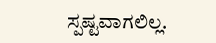ಸ್ಪಷ್ಟವಾಗಲಿಲ್ಲ.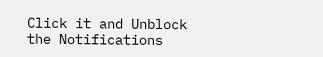Click it and Unblock the Notifications